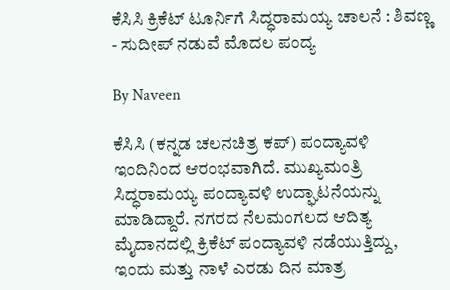ಕೆಸಿಸಿ ಕ್ರಿಕೆಟ್ ಟೂರ್ನಿಗೆ ಸಿದ್ಧರಾಮಯ್ಯ ಚಾಲನೆ : ಶಿವಣ್ಣ - ಸುದೀಪ್ ನಡುವೆ ಮೊದಲ ಪಂದ್ಯ

By Naveen

ಕೆಸಿಸಿ (ಕನ್ನಡ ಚಲನಚಿತ್ರ ಕಪ್) ಪಂದ್ಯಾವಳಿ ಇಂದಿನಿಂದ ಆರಂಭವಾಗಿದೆ. ಮುಖ್ಯಮಂತ್ರಿ ಸಿದ್ಧರಾಮಯ್ಯ ಪಂದ್ಯಾವಳಿ ಉದ್ಘಾಟನೆಯನ್ನು ಮಾಡಿದ್ದಾರೆ. ನಗರದ ನೆಲಮಂಗಲದ ಆದಿತ್ಯ ಮೈದಾನದಲ್ಲಿ ಕ್ರಿಕೆಟ್ ಪಂದ್ಯಾವಳಿ ನಡೆಯುತ್ತಿದ್ದು, ಇಂದು ಮತ್ತು ನಾಳೆ ಎರಡು ದಿನ ಮಾತ್ರ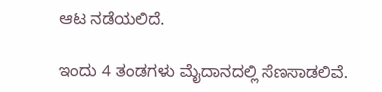ಆಟ ನಡೆಯಲಿದೆ.

ಇಂದು 4 ತಂಡಗಳು ಮೈದಾನದಲ್ಲಿ ಸೆಣಸಾಡಲಿವೆ.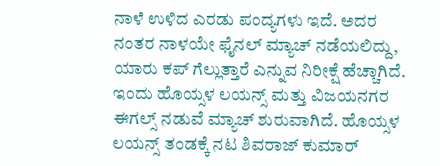ನಾಳೆ ಉಳಿದ ಎರಡು ಪಂದ್ಯಗಳು ಇದೆ. ಅದರ ನಂತರ ನಾಳಯೇ ಫೈನಲ್ ಮ್ಯಾಚ್ ನಡೆಯಲಿದ್ದು, ಯಾರು ಕಪ್ ಗೆಲ್ಲುತ್ತಾರೆ ಎನ್ನುವ ನಿರೀಕ್ಷೆ ಹೆಚ್ಚಾಗಿದೆ. ಇಂದು ಹೊಯ್ಸಳ ಲಯನ್ಸ್ ಮತ್ತು ವಿಜಯನಗರ ಈಗಲ್ಸ್ ನಡುವೆ ಮ್ಯಾಚ್ ಶುರುವಾಗಿದೆ. ಹೊಯ್ಸಳ ಲಯನ್ಸ್ ತಂಡಕ್ಕೆ ನಟ ಶಿವರಾಜ್ ಕುಮಾರ್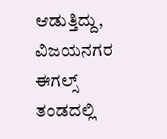ಆಡುತ್ತಿದ್ದು, ವಿಜಯನಗರ ಈಗಲ್ಸ್ ತಂಡದಲ್ಲಿ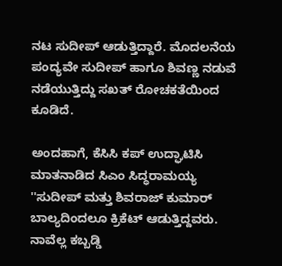ನಟ ಸುದೀಪ್ ಆಡುತ್ತಿದ್ದಾರೆ. ಮೊದಲನೆಯ ಪಂದ್ಯವೇ ಸುದೀಪ್ ಹಾಗೂ ಶಿವಣ್ಣ ನಡುವೆ ನಡೆಯುತ್ತಿದ್ದು ಸಖತ್ ರೋಚಕತೆಯಿಂದ ಕೂಡಿದೆ.

ಅಂದಹಾಗೆ, ಕೆಸಿಸಿ ಕಪ್ ಉದ್ಘಾಟಿಸಿ ಮಾತನಾಡಿದ ಸಿಎಂ ಸಿದ್ಧರಾಮಯ್ಯ ''ಸುದೀಪ್ ಮತ್ತು ಶಿವರಾಜ್ ಕುಮಾರ್ ಬಾಲ್ಯದಿಂದಲೂ ಕ್ರಿಕೆಟ್ ಆಡುತ್ತಿದ್ದವರು. ನಾವೆಲ್ಲ ಕಬ್ಬಡ್ಡಿ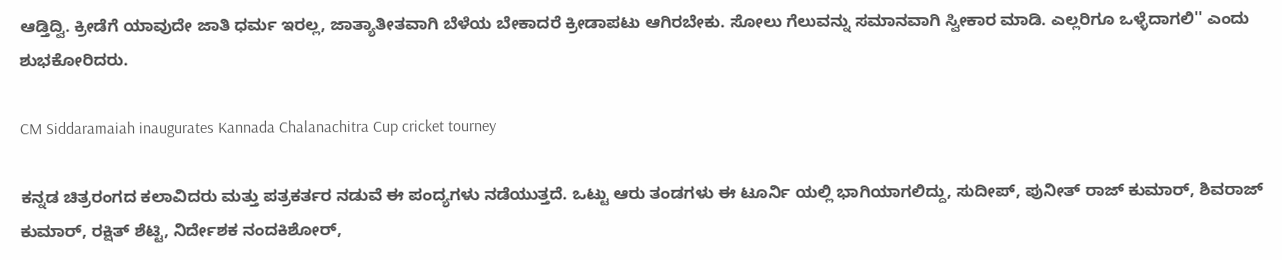ಆಡ್ತಿದ್ವಿ. ಕ್ರೀಡೆಗೆ ಯಾವುದೇ ಜಾತಿ ಧರ್ಮ ಇರಲ್ಲ, ಜಾತ್ಯಾತೀತವಾಗಿ ಬೆಳೆಯ ಬೇಕಾದರೆ ಕ್ರೀಡಾಪಟು ಆಗಿರಬೇಕು. ಸೋಲು ಗೆಲುವನ್ನು ಸಮಾನವಾಗಿ ಸ್ವೀಕಾರ ಮಾಡಿ. ಎಲ್ಲರಿಗೂ ಒಳ್ಳೆದಾಗಲಿ'' ಎಂದು ಶುಭಕೋರಿದರು.

CM Siddaramaiah inaugurates Kannada Chalanachitra Cup cricket tourney

ಕನ್ನಡ ಚಿತ್ರರಂಗದ ಕಲಾವಿದರು ಮತ್ತು ಪತ್ರಕರ್ತರ ನಡುವೆ ಈ ಪಂದ್ಯಗಳು ನಡೆಯುತ್ತದೆ. ಒಟ್ಟು ಆರು ತಂಡಗಳು ಈ ಟೂರ್ನಿ ಯಲ್ಲಿ ಭಾಗಿಯಾಗಲಿದ್ದು, ಸುದೀಪ್, ಪುನೀತ್ ರಾಜ್ ಕುಮಾರ್, ಶಿವರಾಜ್ ಕುಮಾರ್, ರಕ್ಷಿತ್ ಶೆಟ್ಟಿ, ನಿರ್ದೇಶಕ ನಂದಕಿಶೋರ್,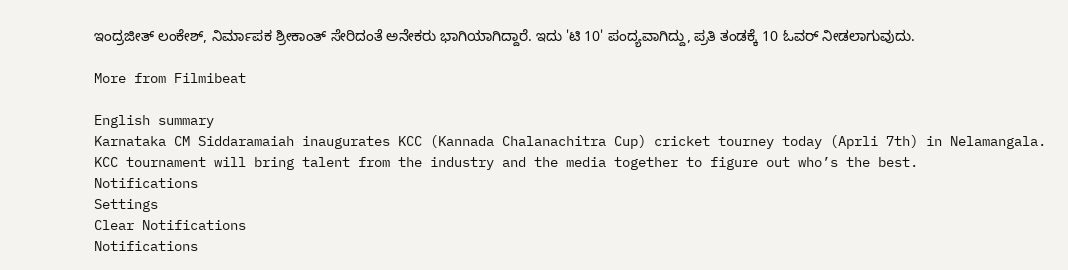ಇಂದ್ರಜೀತ್ ಲಂಕೇಶ್, ನಿರ್ಮಾಪಕ ಶ್ರೀಕಾಂತ್ ಸೇರಿದಂತೆ ಅನೇಕರು ಭಾಗಿಯಾಗಿದ್ದಾರೆ. ಇದು 'ಟಿ 10' ಪಂದ್ಯವಾಗಿದ್ದು, ಪ್ರತಿ ತಂಡಕ್ಕೆ 10 ಓವರ್ ನೀಡಲಾಗುವುದು.

More from Filmibeat

English summary
Karnataka CM Siddaramaiah inaugurates KCC (Kannada Chalanachitra Cup) cricket tourney today (Aprli 7th) in Nelamangala. KCC tournament will bring talent from the industry and the media together to figure out who’s the best.
Notifications
Settings
Clear Notifications
Notifications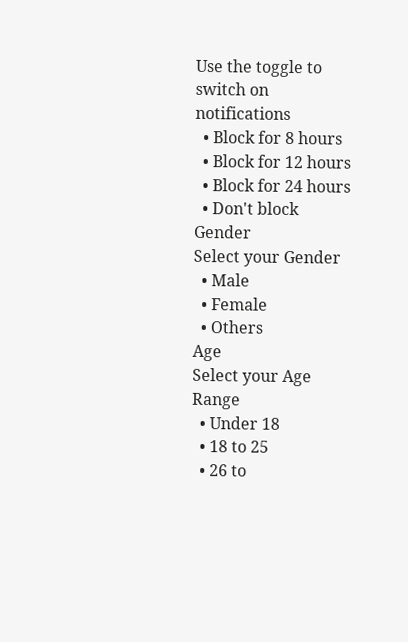Use the toggle to switch on notifications
  • Block for 8 hours
  • Block for 12 hours
  • Block for 24 hours
  • Don't block
Gender
Select your Gender
  • Male
  • Female
  • Others
Age
Select your Age Range
  • Under 18
  • 18 to 25
  • 26 to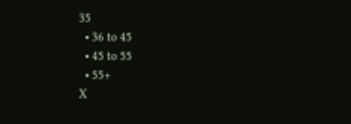35
  • 36 to 45
  • 45 to 55
  • 55+
X